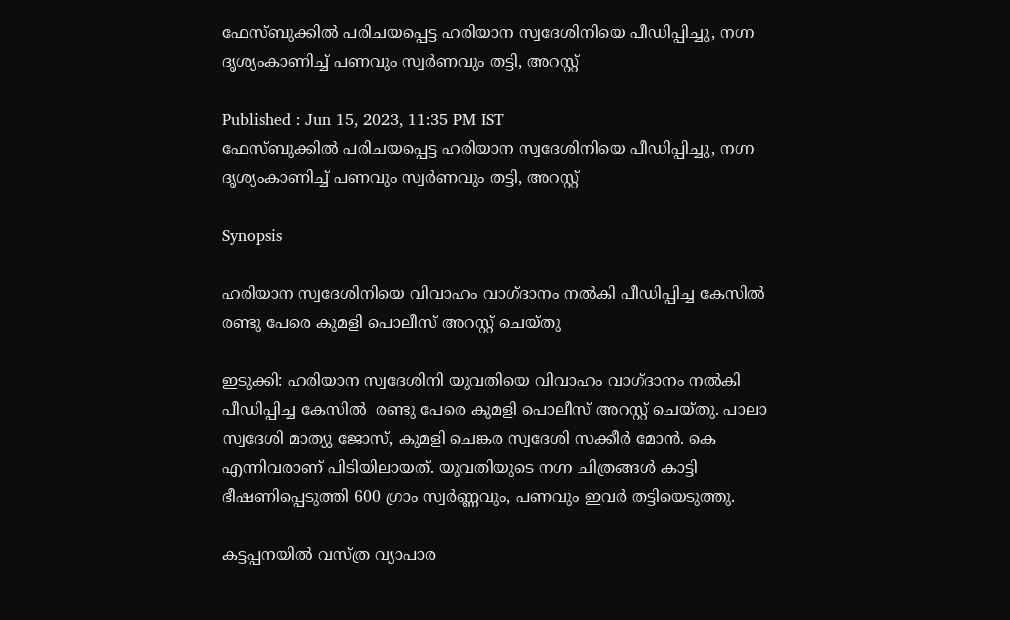ഫേസ്ബുക്കിൽ പരിചയപ്പെട്ട ഹരിയാന സ്വദേശിനിയെ പീഡിപ്പിച്ചു, നഗ്ന ദൃശ്യംകാണിച്ച് പണവും സ്വർണവും തട്ടി, അറസ്റ്റ്

Published : Jun 15, 2023, 11:35 PM IST
ഫേസ്ബുക്കിൽ പരിചയപ്പെട്ട ഹരിയാന സ്വദേശിനിയെ പീഡിപ്പിച്ചു, നഗ്ന ദൃശ്യംകാണിച്ച് പണവും സ്വർണവും തട്ടി, അറസ്റ്റ്

Synopsis

ഹരിയാന സ്വദേശിനിയെ വിവാഹം വാഗ്ദാനം നൽകി പീഡിപ്പിച്ച കേസിൽ  രണ്ടു പേരെ കുമളി പൊലീസ് അറസ്റ്റ് ചെയ്തു

ഇടുക്കി: ഹരിയാന സ്വദേശിനി യുവതിയെ വിവാഹം വാഗ്ദാനം നൽകി പീഡിപ്പിച്ച കേസിൽ  രണ്ടു പേരെ കുമളി പൊലീസ് അറസ്റ്റ് ചെയ്തു. പാലാ സ്വദേശി മാത്യു ജോസ്, കുമളി ചെങ്കര സ്വദേശി സക്കീർ മോൻ. കെ എന്നിവരാണ് പിടിയിലായത്. യുവതിയുടെ നഗ്ന ചിത്രങ്ങൾ കാട്ടി ഭീഷണിപ്പെടുത്തി 600 ഗ്രാം സ്വർണ്ണവും, പണവും ഇവർ തട്ടിയെടുത്തു.

കട്ടപ്പനയിൽ വസ്ത്ര വ്യാപാര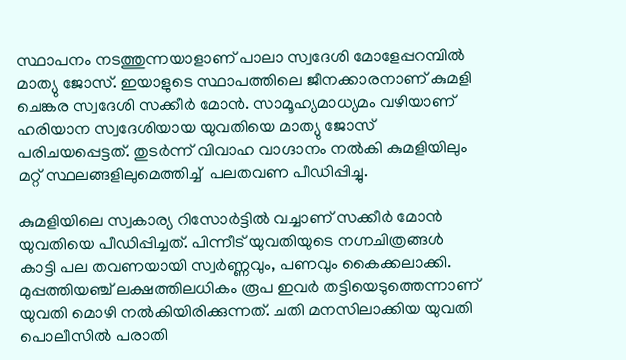സ്ഥാപനം നടത്തുന്നയാളാണ് പാലാ സ്വദേശി മോളേപ്പറമ്പിൽ മാത്യു ജോസ്. ഇയാളുടെ സ്ഥാപത്തിലെ ജീനക്കാരനാണ് കുമളി ചെങ്കര സ്വദേശി സക്കീർ മോൻ. സാമൂഹ്യമാധ്യമം വഴിയാണ് ഹരിയാന സ്വദേശിയായ യുവതിയെ മാത്യു ജോസ് പരിചയപ്പെട്ടത്. തുടർന്ന് വിവാഹ വാഗ്ദാനം നൽകി കുമളിയിലും മറ്റ് സ്ഥലങ്ങളിലുമെത്തിച്ച്  പലതവണ പീഡിപ്പിച്ചു.

കുമളിയിലെ സ്വകാര്യ റിസോർട്ടിൽ വച്ചാണ് സക്കീർ മോൻ യുവതിയെ പീഡിപ്പിച്ചത്. പിന്നീട് യുവതിയുടെ നഗ്നചിത്രങ്ങൾ കാട്ടി പല തവണയായി സ്വർണ്ണവും, പണവും കൈക്കലാക്കി. മുപ്പത്തിയഞ്ച് ലക്ഷത്തിലധികം രൂപ ഇവർ തട്ടിയെടുത്തെന്നാണ് യുവതി മൊഴി നൽകിയിരിക്കുന്നത്. ചതി മനസിലാക്കിയ യുവതി പൊലീസിൽ പരാതി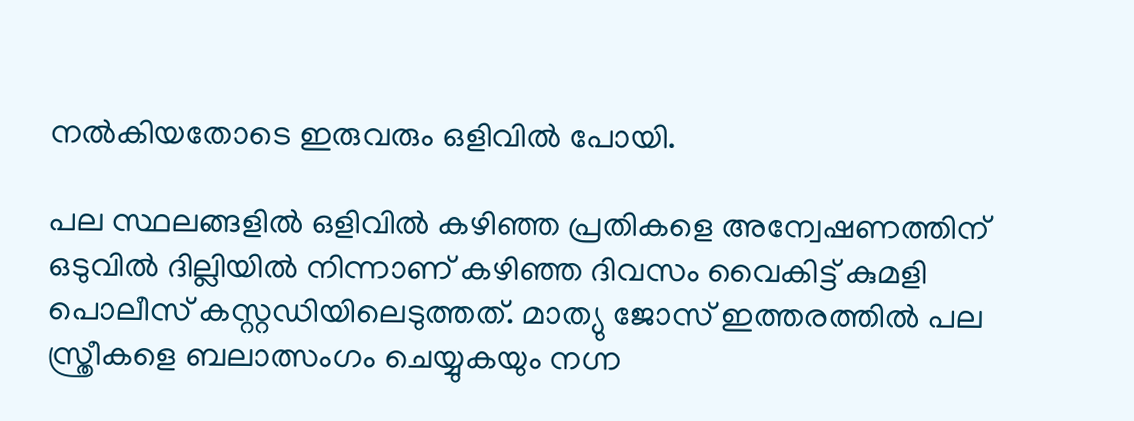നൽകിയതോടെ ഇരുവരും ഒളിവിൽ പോയി.

പല സ്ഥലങ്ങളിൽ ഒളിവിൽ കഴിഞ്ഞ പ്രതികളെ അന്വേഷണത്തിന്  ഒടുവിൽ ദില്ലിയിൽ നിന്നാണ് കഴിഞ്ഞ ദിവസം വൈകിട്ട് കുമളി പൊലീസ് കസ്റ്റഡിയിലെടുത്തത്. മാത്യു ജോസ് ഇത്തരത്തിൽ പല സ്ത്രീകളെ ബലാത്സംഗം ചെയ്യുകയും നഗ്ന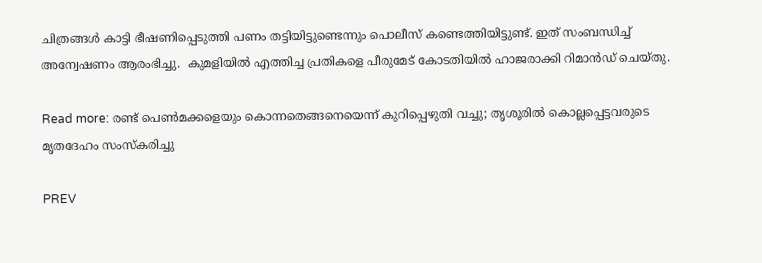ചിത്രങ്ങൾ കാട്ടി ഭീഷണിപ്പെടുത്തി പണം തട്ടിയിട്ടുണ്ടെന്നും പൊലീസ് കണ്ടെത്തിയിട്ടുണ്ട്. ഇത് സംബന്ധിച്ച് അന്വേഷണം ആരംഭിച്ചു.  കുമളിയിൽ എത്തിച്ച പ്രതികളെ പീരുമേട് കോടതിയിൽ ഹാജരാക്കി റിമാൻഡ് ചെയ്തു.

Read more: രണ്ട് പെൺമക്കളെയും കൊന്നതെങ്ങനെയെന്ന് കുറിപ്പെഴുതി വച്ചു; തൃശൂരിൽ കൊല്ലപ്പെട്ടവരുടെ മൃതദേഹം സംസ്കരിച്ചു

PREV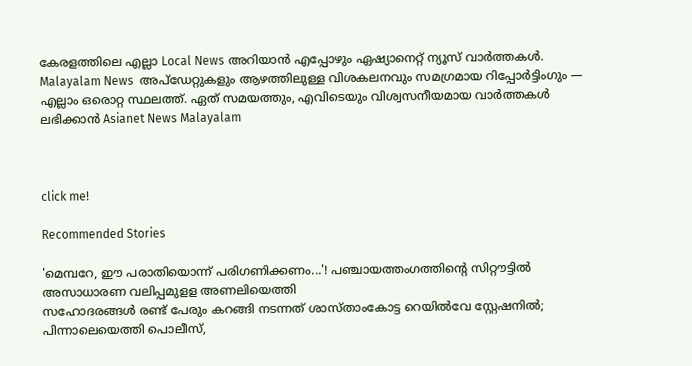കേരളത്തിലെ എല്ലാ Local News അറിയാൻ എപ്പോഴും ഏഷ്യാനെറ്റ് ന്യൂസ് വാർത്തകൾ. Malayalam News  അപ്‌ഡേറ്റുകളും ആഴത്തിലുള്ള വിശകലനവും സമഗ്രമായ റിപ്പോർട്ടിംഗും — എല്ലാം ഒരൊറ്റ സ്ഥലത്ത്. ഏത് സമയത്തും, എവിടെയും വിശ്വസനീയമായ വാർത്തകൾ ലഭിക്കാൻ Asianet News Malayalam



click me!

Recommended Stories

'മെമ്പറേ, ഈ പരാതിയൊന്ന് പരിഗണിക്കണം...'! പഞ്ചായത്തംഗത്തിന്റെ സിറ്റൗട്ടിൽ അസാധാരണ വലിപ്പമുളള അണലിയെത്തി
സഹോദരങ്ങൾ രണ്ട് പേരും കറങ്ങി നടന്നത് ശാസ്താംകോട്ട റെയിൽവേ സ്റ്റേഷനിൽ; പിന്നാലെയെത്തി പൊലീസ്,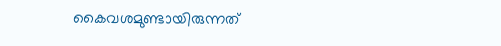കൈവശമുണ്ടായിരുന്നത്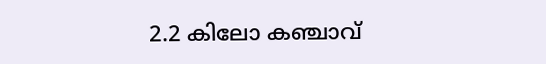2.2 കിലോ കഞ്ചാവ്